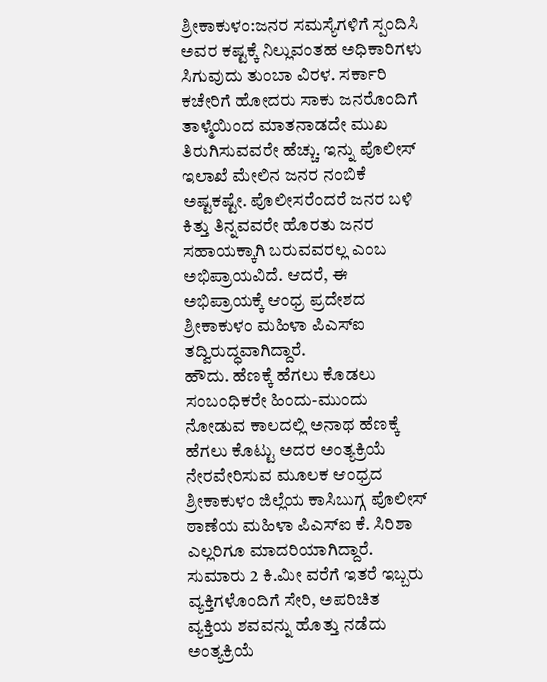ಶ್ರೀಕಾಕುಳಂ:ಜನರ ಸಮಸ್ಯೆಗಳಿಗೆ ಸ್ಪಂದಿಸಿ ಅವರ ಕಷ್ಟಕ್ಕೆ ನಿಲ್ಲುವಂತಹ ಅಧಿಕಾರಿಗಳು ಸಿಗುವುದು ತುಂಬಾ ವಿರಳ. ಸರ್ಕಾರಿ ಕಚೇರಿಗೆ ಹೋದರು ಸಾಕು ಜನರೊಂದಿಗೆ ತಾಳ್ಮೆಯಿಂದ ಮಾತನಾಡದೇ ಮುಖ ತಿರುಗಿಸುವವರೇ ಹೆಚ್ಚು. ಇನ್ನು ಪೊಲೀಸ್ ಇಲಾಖೆ ಮೇಲಿನ ಜನರ ನಂಬಿಕೆ ಅಷ್ಟಕಷ್ಟೇ. ಪೊಲೀಸರೆಂದರೆ ಜನರ ಬಳಿ ಕಿತ್ತು ತಿನ್ನವವರೇ ಹೊರತು ಜನರ ಸಹಾಯಕ್ಕಾಗಿ ಬರುವವರಲ್ಲ ಎಂಬ ಅಭಿಪ್ರಾಯವಿದೆ. ಆದರೆ, ಈ ಅಭಿಪ್ರಾಯಕ್ಕೆ ಆಂಧ್ರ ಪ್ರದೇಶದ ಶ್ರೀಕಾಕುಳಂ ಮಹಿಳಾ ಪಿಎಸ್ಐ ತದ್ವಿರುದ್ಧವಾಗಿದ್ದಾರೆ.
ಹೌದು. ಹೆಣಕ್ಕೆ ಹೆಗಲು ಕೊಡಲು ಸಂಬಂಧಿಕರೇ ಹಿಂದು-ಮುಂದು ನೋಡುವ ಕಾಲದಲ್ಲಿ ಅನಾಥ ಹೆಣಕ್ಕೆ ಹೆಗಲು ಕೊಟ್ಟು ಅದರ ಅಂತ್ಯಕ್ರಿಯೆ ನೇರವೇರಿಸುವ ಮೂಲಕ ಆಂಧ್ರದ ಶ್ರೀಕಾಕುಳಂ ಜಿಲ್ಲೆಯ ಕಾಸಿಬುಗ್ಗ ಪೊಲೀಸ್ ಠಾಣೆಯ ಮಹಿಳಾ ಪಿಎಸ್ಐ ಕೆ. ಸಿರಿಶಾ ಎಲ್ಲರಿಗೂ ಮಾದರಿಯಾಗಿದ್ದಾರೆ. ಸುಮಾರು 2 ಕಿ.ಮೀ ವರೆಗೆ ಇತರೆ ಇಬ್ಬರು ವ್ಯಕ್ತಿಗಳೊಂದಿಗೆ ಸೇರಿ, ಅಪರಿಚಿತ ವ್ಯಕ್ತಿಯ ಶವವನ್ನು ಹೊತ್ತು ನಡೆದು ಅಂತ್ಯಕ್ರಿಯೆ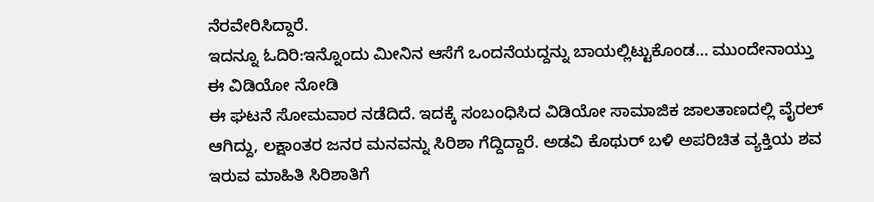ನೆರವೇರಿಸಿದ್ದಾರೆ.
ಇದನ್ನೂ ಓದಿರಿ:ಇನ್ನೊಂದು ಮೀನಿನ ಆಸೆಗೆ ಒಂದನೆಯದ್ದನ್ನು ಬಾಯಲ್ಲಿಟ್ಟುಕೊಂಡ… ಮುಂದೇನಾಯ್ತು ಈ ವಿಡಿಯೋ ನೋಡಿ
ಈ ಘಟನೆ ಸೋಮವಾರ ನಡೆದಿದೆ. ಇದಕ್ಕೆ ಸಂಬಂಧಿಸಿದ ವಿಡಿಯೋ ಸಾಮಾಜಿಕ ಜಾಲತಾಣದಲ್ಲಿ ವೈರಲ್ ಆಗಿದ್ದು, ಲಕ್ಷಾಂತರ ಜನರ ಮನವನ್ನು ಸಿರಿಶಾ ಗೆದ್ದಿದ್ದಾರೆ. ಅಡವಿ ಕೊಥುರ್ ಬಳಿ ಅಪರಿಚಿತ ವ್ಯಕ್ತಿಯ ಶವ ಇರುವ ಮಾಹಿತಿ ಸಿರಿಶಾತಿಗೆ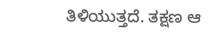ತಿಳಿಯುತ್ತದೆ. ತಕ್ಷಣ ಆ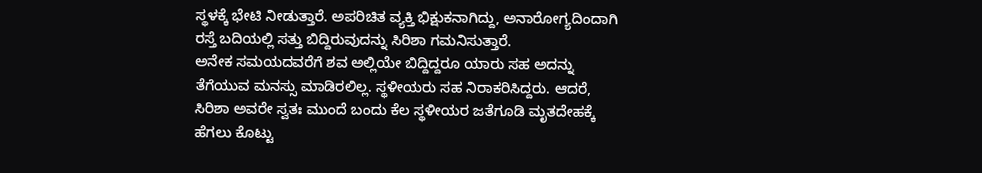ಸ್ಥಳಕ್ಕೆ ಭೇಟಿ ನೀಡುತ್ತಾರೆ. ಅಪರಿಚಿತ ವ್ಯಕ್ತಿ ಭಿಕ್ಷುಕನಾಗಿದ್ದು, ಅನಾರೋಗ್ಯದಿಂದಾಗಿ ರಸ್ತೆ ಬದಿಯಲ್ಲಿ ಸತ್ತು ಬಿದ್ದಿರುವುದನ್ನು ಸಿರಿಶಾ ಗಮನಿಸುತ್ತಾರೆ.
ಅನೇಕ ಸಮಯದವರೆಗೆ ಶವ ಅಲ್ಲಿಯೇ ಬಿದ್ದಿದ್ದರೂ ಯಾರು ಸಹ ಅದನ್ನು ತೆಗೆಯುವ ಮನಸ್ಸು ಮಾಡಿರಲಿಲ್ಲ. ಸ್ಥಳೀಯರು ಸಹ ನಿರಾಕರಿಸಿದ್ದರು. ಆದರೆ, ಸಿರಿಶಾ ಅವರೇ ಸ್ವತಃ ಮುಂದೆ ಬಂದು ಕೆಲ ಸ್ಥಳೀಯರ ಜತೆಗೂಡಿ ಮೃತದೇಹಕ್ಕೆ ಹೆಗಲು ಕೊಟ್ಟು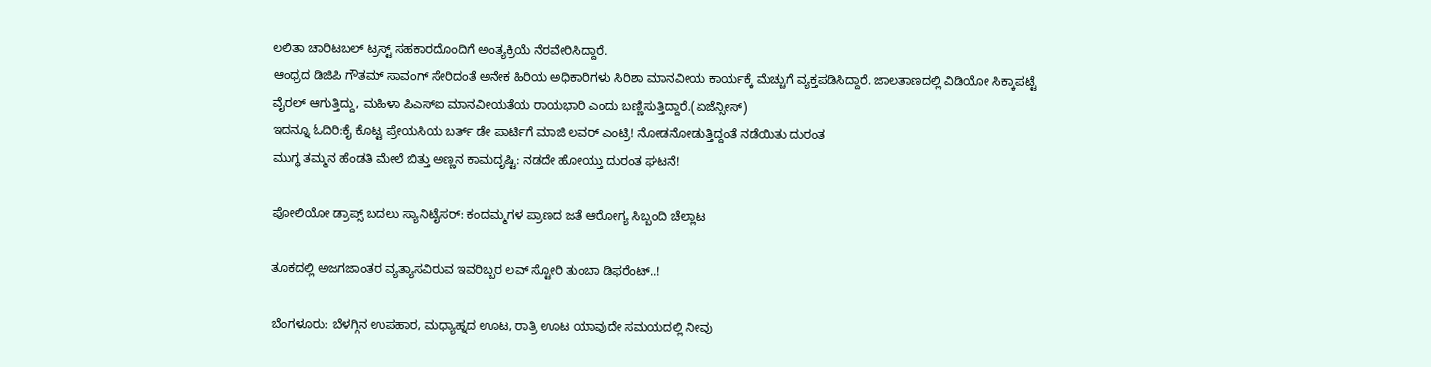ಲಲಿತಾ ಚಾರಿಟಬಲ್ ಟ್ರಸ್ಟ್ ಸಹಕಾರದೊಂದಿಗೆ ಅಂತ್ಯಕ್ರಿಯೆ ನೆರವೇರಿಸಿದ್ದಾರೆ.
ಆಂಧ್ರದ ಡಿಜಿಪಿ ಗೌತಮ್ ಸಾವಂಗ್ ಸೇರಿದಂತೆ ಅನೇಕ ಹಿರಿಯ ಅಧಿಕಾರಿಗಳು ಸಿರಿಶಾ ಮಾನವೀಯ ಕಾರ್ಯಕ್ಕೆ ಮೆಚ್ಚುಗೆ ವ್ಯಕ್ತಪಡಿಸಿದ್ದಾರೆ. ಜಾಲತಾಣದಲ್ಲಿ ವಿಡಿಯೋ ಸಿಕ್ಕಾಪಟ್ಟೆ ವೈರಲ್ ಆಗುತ್ತಿದ್ದು, ಮಹಿಳಾ ಪಿಎಸ್ಐ ಮಾನವೀಯತೆಯ ರಾಯಭಾರಿ ಎಂದು ಬಣ್ಣಿಸುತ್ತಿದ್ದಾರೆ.(ಏಜೆನ್ಸೀಸ್)
ಇದನ್ನೂ ಓದಿರಿ:ಕೈ ಕೊಟ್ಟ ಪ್ರೇಯಸಿಯ ಬರ್ತ್ ಡೇ ಪಾರ್ಟಿಗೆ ಮಾಜಿ ಲವರ್ ಎಂಟ್ರಿ! ನೋಡನೋಡುತ್ತಿದ್ದಂತೆ ನಡೆಯಿತು ದುರಂತ
ಮುಗ್ಧ ತಮ್ಮನ ಹೆಂಡತಿ ಮೇಲೆ ಬಿತ್ತು ಅಣ್ಣನ ಕಾಮದೃಷ್ಟಿ: ನಡದೇ ಹೋಯ್ತು ದುರಂತ ಘಟನೆ!

ಪೋಲಿಯೋ ಡ್ರಾಪ್ಸ್ ಬದಲು ಸ್ಯಾನಿಟೈಸರ್: ಕಂದಮ್ಮಗಳ ಪ್ರಾಣದ ಜತೆ ಆರೋಗ್ಯ ಸಿಬ್ಬಂದಿ ಚೆಲ್ಲಾಟ

ತೂಕದಲ್ಲಿ ಅಜಗಜಾಂತರ ವ್ಯತ್ಯಾಸವಿರುವ ಇವರಿಬ್ಬರ ಲವ್ ಸ್ಟೋರಿ ತುಂಬಾ ಡಿಫರೆಂಟ್..!

ಬೆಂಗಳೂರು: ಬೆಳಗ್ಗಿನ ಉಪಹಾರ, ಮಧ್ಯಾಹ್ನದ ಊಟ, ರಾತ್ರಿ ಊಟ ಯಾವುದೇ ಸಮಯದಲ್ಲಿ ನೀವು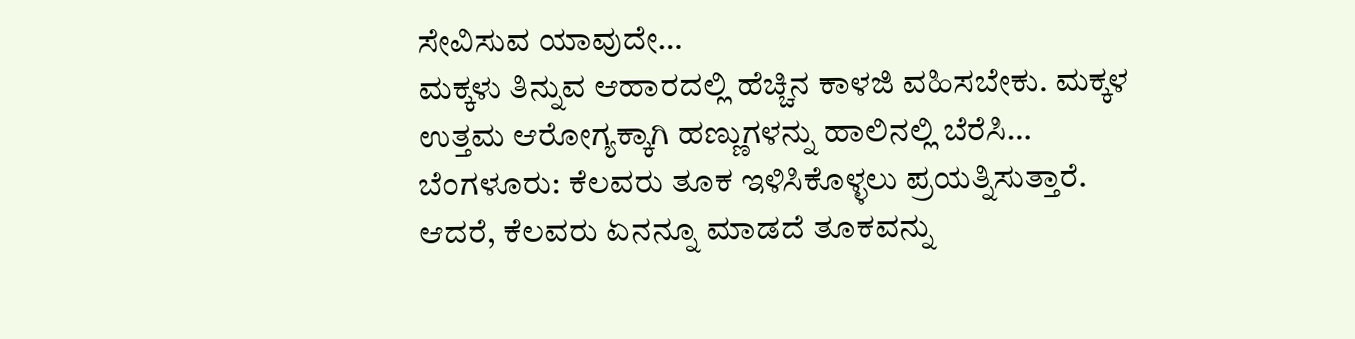ಸೇವಿಸುವ ಯಾವುದೇ…
ಮಕ್ಕಳು ತಿನ್ನುವ ಆಹಾರದಲ್ಲಿ ಹೆಚ್ಚಿನ ಕಾಳಜಿ ವಹಿಸಬೇಕು. ಮಕ್ಕಳ ಉತ್ತಮ ಆರೋಗ್ಯಕ್ಕಾಗಿ ಹಣ್ಣುಗಳನ್ನು ಹಾಲಿನಲ್ಲಿ ಬೆರೆಸಿ…
ಬೆಂಗಳೂರು: ಕೆಲವರು ತೂಕ ಇಳಿಸಿಕೊಳ್ಳಲು ಪ್ರಯತ್ನಿಸುತ್ತಾರೆ. ಆದರೆ, ಕೆಲವರು ಏನನ್ನೂ ಮಾಡದೆ ತೂಕವನ್ನು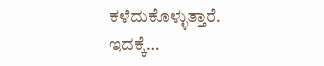ಕಳೆದುಕೊಳ್ಳುತ್ತಾರೆ. ಇದಕ್ಕೆ…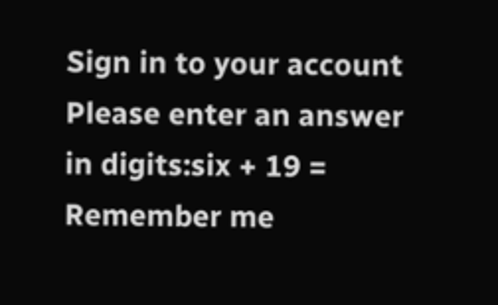Sign in to your account
Please enter an answer in digits:six + 19 =
Remember me